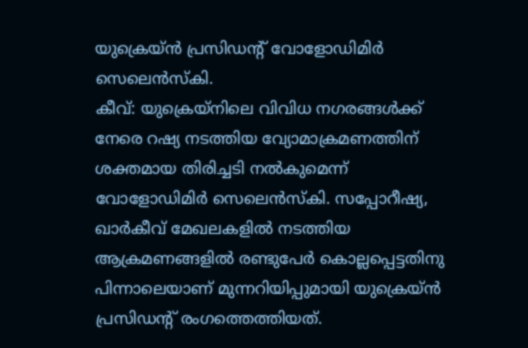യുക്രെയ്ൻ പ്രസിഡന്റ് വോളോഡിമിർ സെലെൻസ്കി.
കീവ്: യുക്രെയ്നിലെ വിവിധ നഗരങ്ങൾക്ക് നേരെ റഷ്യ നടത്തിയ വ്യോമാക്രമണത്തിന് ശക്തമായ തിരിച്ചടി നൽകുമെന്ന് വോളോഡിമിർ സെലെൻസ്കി. സപ്പോറീഷ്യ, ഖാർകീവ് മേഖലകളിൽ നടത്തിയ ആക്രമണങ്ങളിൽ രണ്ടുപേർ കൊല്ലപ്പെട്ടതിനു പിന്നാലെയാണ് മുന്നറിയിപ്പുമായി യുക്രെയ്ൻ പ്രസിഡന്റ് രംഗത്തെത്തിയത്.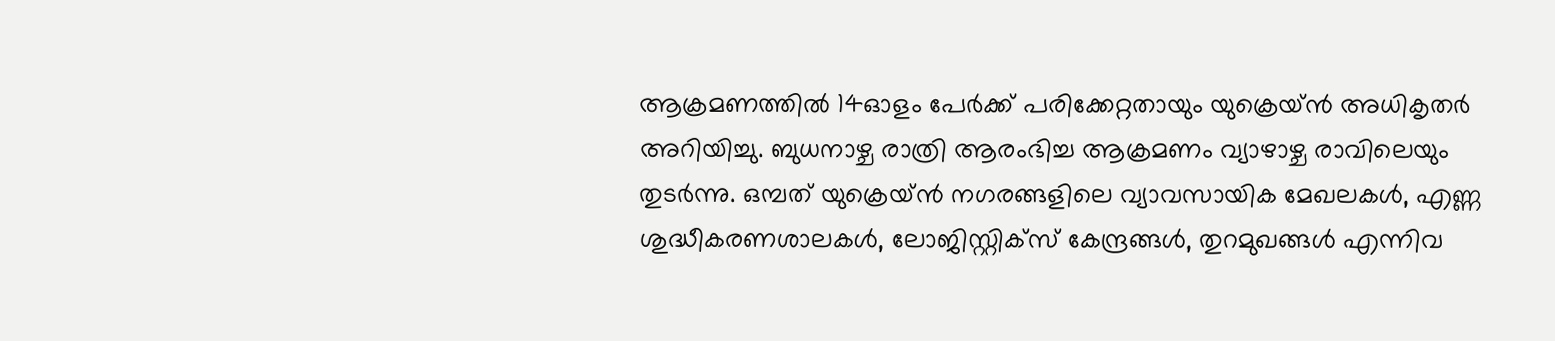ആക്രമണത്തിൽ 14ഓളം പേർക്ക് പരിക്കേറ്റതായും യുക്രെയ്ൻ അധികൃതർ അറിയിച്ചു. ബുധനാഴ്ച രാത്രി ആരംഭിച്ച ആക്രമണം വ്യാഴാഴ്ച രാവിലെയും തുടർന്നു. ഒമ്പത് യുക്രെയ്ൻ നഗരങ്ങളിലെ വ്യാവസായിക മേഖലകൾ, എണ്ണ ശുദ്ധീകരണശാലകൾ, ലോജിസ്റ്റിക്സ് കേന്ദ്രങ്ങൾ, തുറമുഖങ്ങൾ എന്നിവ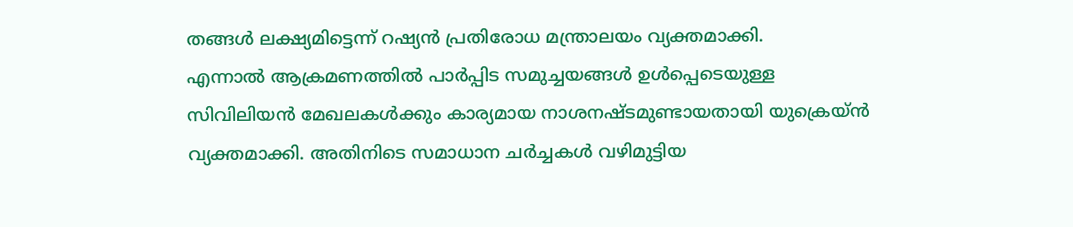തങ്ങൾ ലക്ഷ്യമിട്ടെന്ന് റഷ്യൻ പ്രതിരോധ മന്ത്രാലയം വ്യക്തമാക്കി.
എന്നാൽ ആക്രമണത്തിൽ പാർപ്പിട സമുച്ചയങ്ങൾ ഉൾപ്പെടെയുള്ള സിവിലിയൻ മേഖലകൾക്കും കാര്യമായ നാശനഷ്ടമുണ്ടായതായി യുക്രെയ്ൻ വ്യക്തമാക്കി. അതിനിടെ സമാധാന ചർച്ചകൾ വഴിമുട്ടിയ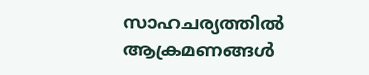സാഹചര്യത്തിൽ ആക്രമണങ്ങൾ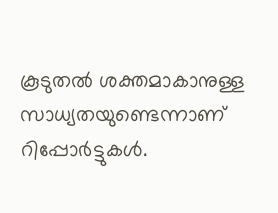കൂടുതൽ ശക്തമാകാനുള്ള സാധ്യതയുണ്ടെന്നാണ് റിപ്പോർട്ടുകൾ.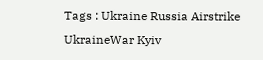Tags : Ukraine Russia Airstrike UkraineWar Kyiv